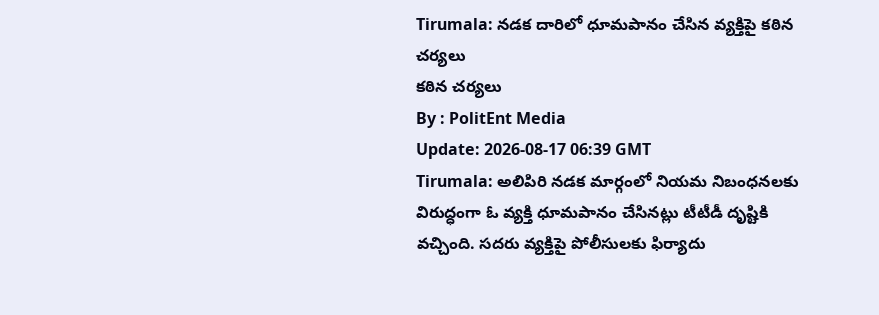Tirumala: నడక దారిలో ధూమపానం చేసిన వ్యక్తిపై కఠిన చర్యలు
కఠిన చర్యలు
By : PolitEnt Media
Update: 2026-08-17 06:39 GMT
Tirumala: అలిపిరి నడక మార్గంలో నియమ నిబంధనలకు విరుద్ధంగా ఓ వ్యక్తి ధూమపానం చేసినట్లు టీటీడీ దృష్టికి వచ్చింది. సదరు వ్యక్తిపై పోలీసులకు ఫిర్యాదు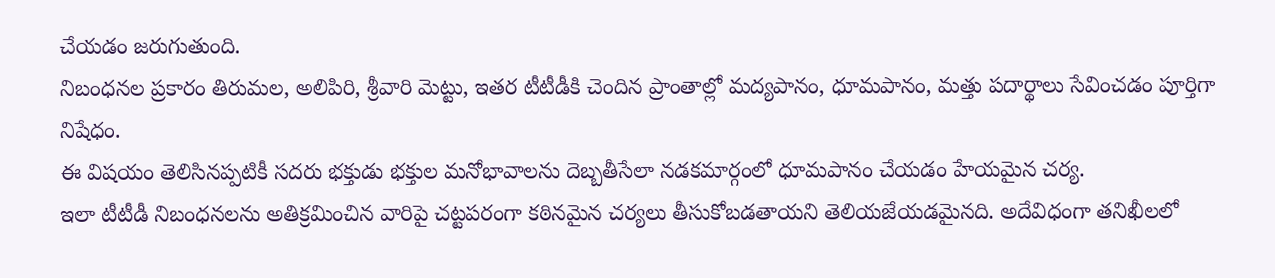చేయడం జరుగుతుంది.
నిబంధనల ప్రకారం తిరుమల, అలిపిరి, శ్రీవారి మెట్టు, ఇతర టీటీడీకి చెందిన ప్రాంతాల్లో మద్యపానం, ధూమపానం, మత్తు పదార్థాలు సేవించడం పూర్తిగా నిషేధం.
ఈ విషయం తెలిసినప్పటికీ సదరు భక్తుడు భక్తుల మనోభావాలను దెబ్బతీసేలా నడకమార్గంలో ధూమపానం చేయడం హేయమైన చర్య.
ఇలా టీటీడీ నిబంధనలను అతిక్రమించిన వారిపై చట్టపరంగా కఠినమైన చర్యలు తీసుకోబడతాయని తెలియజేయడమైనది. అదేవిధంగా తనిఖీలలో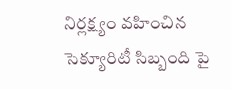నిర్లక్ష్యం వహించిన సెక్యూరిటీ సిబ్బంది పై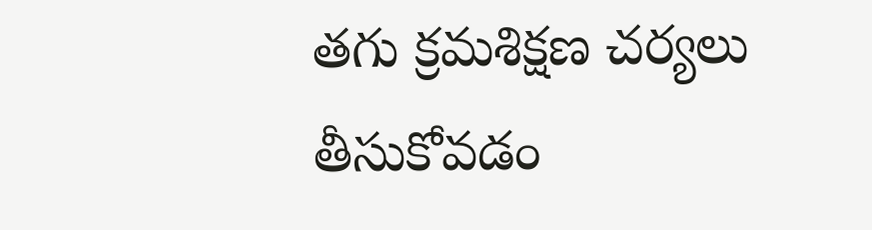తగు క్రమశిక్షణ చర్యలు తీసుకోవడం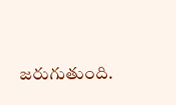జరుగుతుంది.